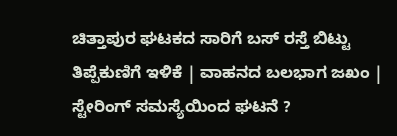ಚಿತ್ತಾಪುರ ಘಟಕದ ಸಾರಿಗೆ ಬಸ್ ರಸ್ತೆ ಬಿಟ್ಟು ತಿಪ್ಪೆಕುಣಿಗೆ ಇಳಿಕೆ | ವಾಹನದ ಬಲಭಾಗ ಜಖಂ | ಸ್ಟೇರಿಂಗ್ ಸಮಸ್ಯೆಯಿಂದ ಘಟನೆ ?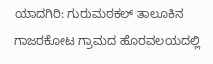ಯಾದಗಿರಿ: ಗುರುಮಠಕಲ್ ತಾಲೂಕಿನ ಗಾಜರಕೋಟ ಗ್ರಾಮದ ಹೊರವಲಯದಲ್ಲಿ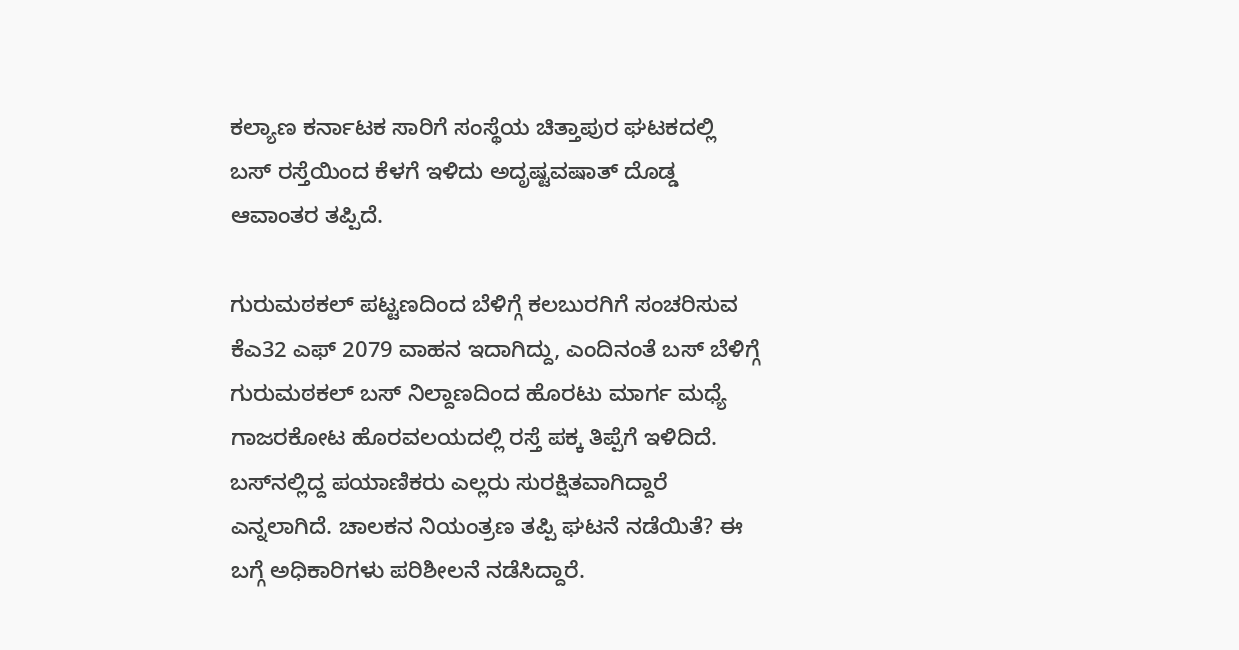ಕಲ್ಯಾಣ ಕರ್ನಾಟಕ ಸಾರಿಗೆ ಸಂಸ್ಥೆಯ ಚಿತ್ತಾಪುರ ಘಟಕದಲ್ಲಿ ಬಸ್ ರಸ್ತೆಯಿಂದ ಕೆಳಗೆ ಇಳಿದು ಅದೃಷ್ಟವಷಾತ್ ದೊಡ್ಡ ಆವಾಂತರ ತಪ್ಪಿದೆ.

ಗುರುಮಠಕಲ್ ಪಟ್ಟಣದಿಂದ ಬೆಳಿಗ್ಗೆ ಕಲಬುರಗಿಗೆ ಸಂಚರಿಸುವ ಕೆಎ32 ಎಫ್ 2079 ವಾಹನ ಇದಾಗಿದ್ದು, ಎಂದಿನಂತೆ ಬಸ್ ಬೆಳಿಗ್ಗೆ ಗುರುಮಠಕಲ್ ಬಸ್ ನಿಲ್ದಾಣದಿಂದ ಹೊರಟು ಮಾರ್ಗ ಮಧ್ಯೆ ಗಾಜರಕೋಟ ಹೊರವಲಯದಲ್ಲಿ ರಸ್ತೆ ಪಕ್ಕ ತಿಪ್ಪೆಗೆ ಇಳಿದಿದೆ. ಬಸ್‌ನಲ್ಲಿದ್ದ ಪಯಾಣಿಕರು ಎಲ್ಲರು ಸುರಕ್ಷಿತವಾಗಿದ್ದಾರೆ ಎನ್ನಲಾಗಿದೆ. ಚಾಲಕನ ನಿಯಂತ್ರಣ ತಪ್ಪಿ ಘಟನೆ ನಡೆಯಿತೆ? ಈ ಬಗ್ಗೆ ಅಧಿಕಾರಿಗಳು ಪರಿಶೀಲನೆ ನಡೆಸಿದ್ದಾರೆ.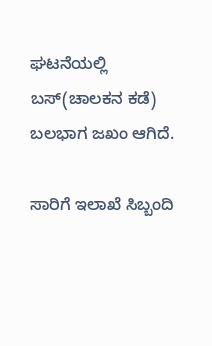ಘಟನೆಯಲ್ಲಿ ಬಸ್(ಚಾಲಕನ ಕಡೆ) ಬಲಭಾಗ ಜಖಂ ಆಗಿದೆ.

ಸಾರಿಗೆ ಇಲಾಖೆ ಸಿಬ್ಬಂದಿ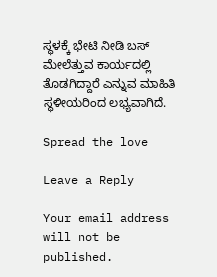ಸ್ಥಳಕ್ಕೆ ಭೇಟಿ ನೀಡಿ ಬಸ್ ಮೇಲೆತ್ತುವ ಕಾರ್ಯದಲ್ಲಿ ತೊಡಗಿದ್ದಾರೆ ಎನ್ನುವ ಮಾಹಿತಿ ಸ್ಥಳೀಯರಿಂದ ಲಭ್ಯವಾಗಿದೆ.

Spread the love

Leave a Reply

Your email address will not be published.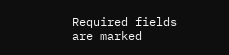Required fields are marked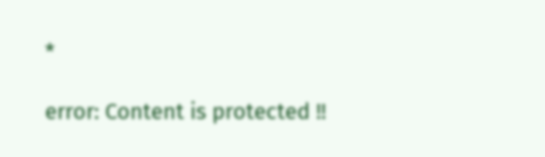*

error: Content is protected !!